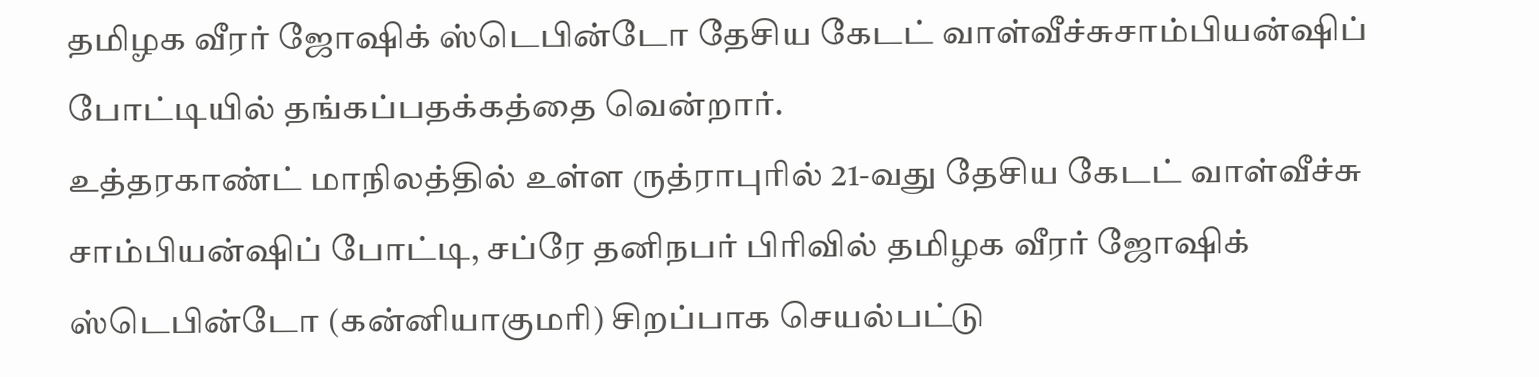தமிழக வீரர் ஜோஷிக் ஸ்டெபின்டோ தேசிய கேடட் வாள்வீச்சுசாம்பியன்ஷிப் போட்டியில் தங்கப்பதக்கத்தை வென்றார்.
உத்தரகாண்ட் மாநிலத்தில் உள்ள ருத்ராபுரில் 21-வது தேசிய கேடட் வாள்வீச்சு சாம்பியன்ஷிப் போட்டி, சப்ரே தனிநபர் பிரிவில் தமிழக வீரர் ஜோஷிக் ஸ்டெபின்டோ (கன்னியாகுமரி) சிறப்பாக செயல்பட்டு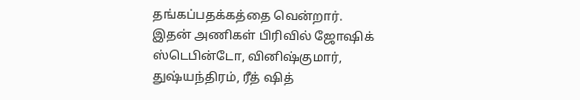தங்கப்பதக்கத்தை வென்றார்.
இதன் அணிகள் பிரிவில் ஜோஷிக் ஸ்டெபின்டோ, வினிஷ்குமார், துஷ்யந்திரம், ரீத் ஷித்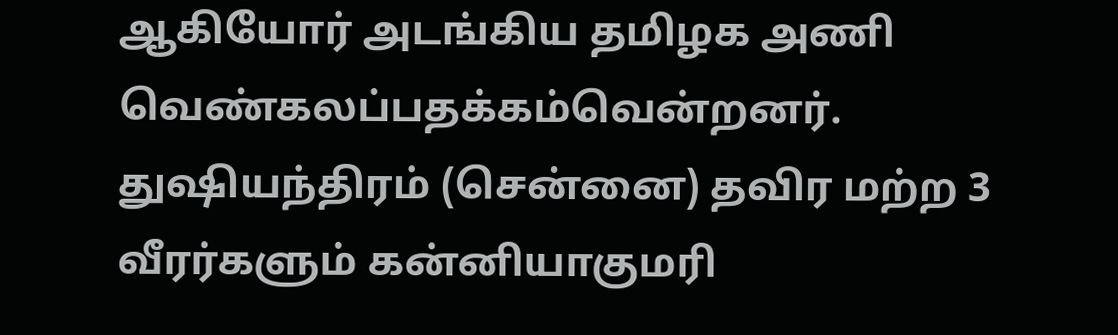ஆகியோர் அடங்கிய தமிழக அணி வெண்கலப்பதக்கம்வென்றனர். துஷியந்திரம் (சென்னை) தவிர மற்ற 3 வீரர்களும் கன்னியாகுமரி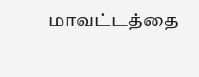மாவட்டத்தை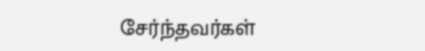சேர்ந்தவர்கள்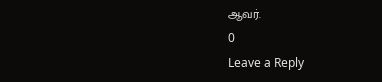ஆவர்.
0
Leave a Reply